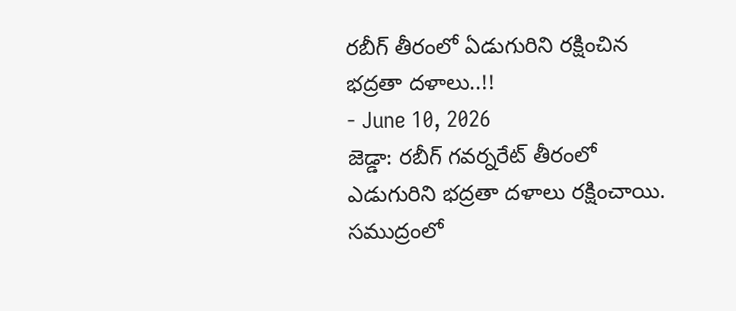రబీగ్ తీరంలో ఏడుగురిని రక్షించిన భద్రతా దళాలు..!!
- June 10, 2026
జెడ్డా: రబీగ్ గవర్నరేట్ తీరంలో ఎడుగురిని భద్రతా దళాలు రక్షించాయి. సముద్రంలో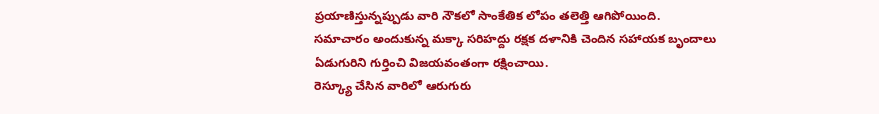ప్రయాణిస్తున్నప్పుడు వారి నౌకలో సాంకేతిక లోపం తలెత్తి ఆగిపోయింది. సమాచారం అందుకున్న మక్కా సరిహద్దు రక్షక దళానికి చెందిన సహాయక బృందాలు ఏడుగురిని గుర్తించి విజయవంతంగా రక్షించాయి.
రెస్క్యూ చేసిన వారిలో ఆరుగురు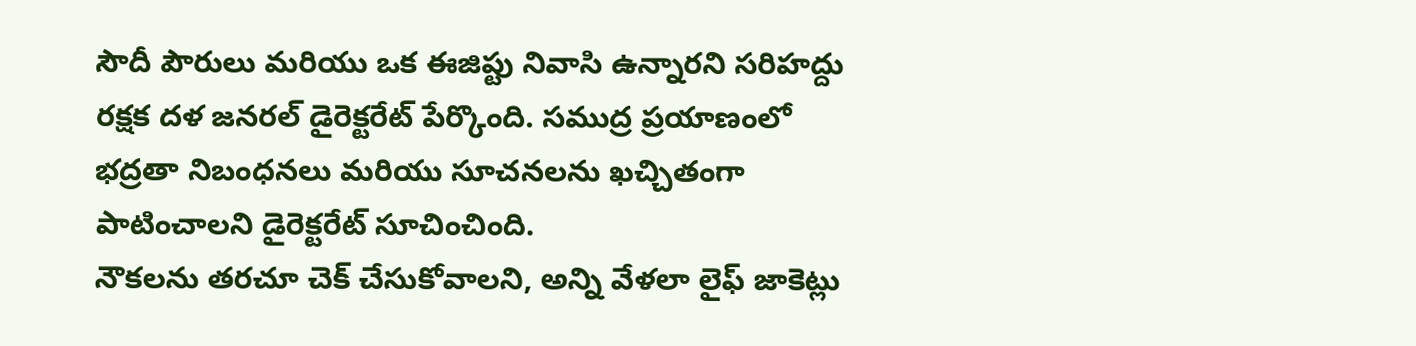సౌదీ పౌరులు మరియు ఒక ఈజిప్టు నివాసి ఉన్నారని సరిహద్దు రక్షక దళ జనరల్ డైరెక్టరేట్ పేర్కొంది. సముద్ర ప్రయాణంలో భద్రతా నిబంధనలు మరియు సూచనలను ఖచ్చితంగా పాటించాలని డైరెక్టరేట్ సూచించింది.
నౌకలను తరచూ చెక్ చేసుకోవాలని, అన్ని వేళలా లైఫ్ జాకెట్లు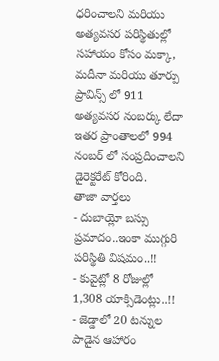ధరించాలని మరియు అత్యవసర పరిస్థితుల్లో సహాయం కోసం మక్కా, మదీనా మరియు తూర్పు ప్రావిన్స్ లో 911 అత్యవసర నంబర్కు లేదా ఇతర ప్రాంతాలలో 994 నంబర్ లో సంప్రదించాలని డైరెక్టరేట్ కోరింది.
తాజా వార్తలు
- దుబాయ్లో బస్సు ప్రమాదం..ఇంకా ముగ్గురి పరిస్థితి విషమం..!!
- కువైట్లో 8 రోజుల్లో 1,308 యాక్సిడెంట్లు..!!
- జెడ్డాలో 20 టన్నుల పాడైన ఆహారం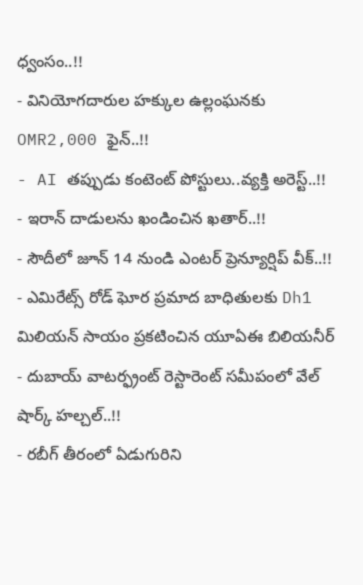ధ్వంసం..!!
- వినియోగదారుల హక్కుల ఉల్లంఘనకు OMR2,000 ఫైన్..!!
- AI తప్పుడు కంటెంట్ పోస్టులు..వ్యక్తి అరెస్ట్..!!
- ఇరాన్ దాడులను ఖండించిన ఖతార్..!!
- సౌదీలో జూన్ 14 నుండి ఎంటర్ ప్రెన్యూర్షిప్ వీక్..!!
- ఎమిరేట్స్ రోడ్ ఘోర ప్రమాద బాధితులకు Dh1 మిలియన్ సాయం ప్రకటించిన యూఏఈ బిలియనీర్
- దుబాయ్ వాటర్ఫ్రంట్ రెస్టారెంట్ సమీపంలో వేల్ షార్క్ హల్చల్..!!
- రబీగ్ తీరంలో ఏడుగురిని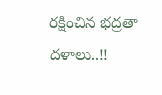రక్షించిన భద్రతా దళాలు..!!